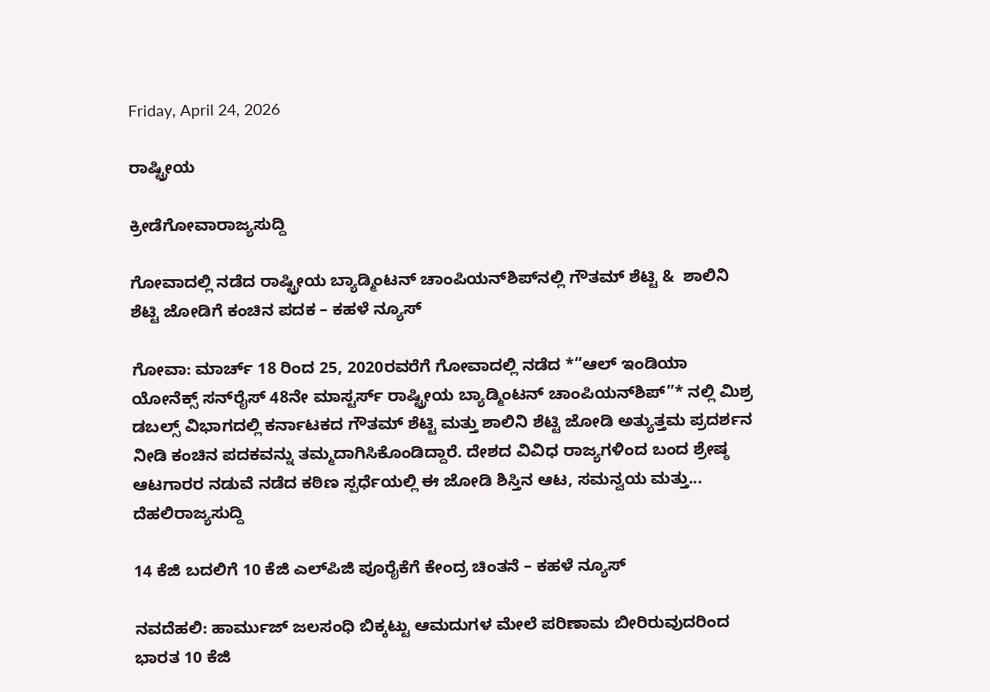Friday, April 24, 2026

ರಾಷ್ಟ್ರೀಯ

ಕ್ರೀಡೆಗೋವಾರಾಜ್ಯಸುದ್ದಿ

ಗೋವಾದಲ್ಲಿ ನಡೆದ ರಾಷ್ಟ್ರೀಯ ಬ್ಯಾಡ್ಮಿಂಟನ್ ಚಾಂಪಿಯನ್‌ಶಿಪ್‌ನಲ್ಲಿ ಗೌತಮ್ ಶೆಟ್ಟಿ &  ಶಾಲಿನಿ ಶೆಟ್ಟಿ ಜೋಡಿಗೆ ಕಂಚಿನ ಪದಕ – ಕಹಳೆ ನ್ಯೂಸ್

ಗೋವಾ: ಮಾರ್ಚ್ 18 ರಿಂದ 25, 2020ರವರೆಗೆ ಗೋವಾದಲ್ಲಿ ನಡೆದ *“ಆಲ್ ಇಂಡಿಯಾ ಯೋನೆಕ್ಸ್ ಸನ್‌ರೈಸ್ 48ನೇ ಮಾಸ್ಟರ್ಸ್ ರಾಷ್ಟ್ರೀಯ ಬ್ಯಾಡ್ಮಿಂಟನ್ ಚಾಂಪಿಯನ್‌ಶಿಪ್”* ನಲ್ಲಿ ಮಿಶ್ರ ಡಬಲ್ಸ್ ವಿಭಾಗದಲ್ಲಿ ಕರ್ನಾಟಕದ ಗೌತಮ್ ಶೆಟ್ಟಿ ಮತ್ತು ಶಾಲಿನಿ ಶೆಟ್ಟಿ ಜೋಡಿ ಅತ್ಯುತ್ತಮ ಪ್ರದರ್ಶನ ನೀಡಿ ಕಂಚಿನ ಪದಕವನ್ನು ತಮ್ಮದಾಗಿಸಿಕೊಂಡಿದ್ದಾರೆ. ದೇಶದ ವಿವಿಧ ರಾಜ್ಯಗಳಿಂದ ಬಂದ ಶ್ರೇಷ್ಠ ಆಟಗಾರರ ನಡುವೆ ನಡೆದ ಕಠಿಣ ಸ್ಪರ್ಧೆಯಲ್ಲಿ ಈ ಜೋಡಿ ಶಿಸ್ತಿನ ಆಟ, ಸಮನ್ವಯ ಮತ್ತು...
ದೆಹಲಿರಾಜ್ಯಸುದ್ದಿ

14 ಕೆಜಿ ಬದಲಿಗೆ 10 ಕೆಜಿ ಎಲ್‌ಪಿಜಿ ಪೂರೈಕೆಗೆ ಕೇಂದ್ರ ಚಿಂತನೆ – ಕಹಳೆ ನ್ಯೂಸ್

ನವದೆಹಲಿ: ಹಾರ್ಮುಜ್ ಜಲಸಂಧಿ ಬಿಕ್ಕಟ್ಟು ಆಮದುಗಳ ಮೇಲೆ ಪರಿಣಾಮ ಬೀರಿರುವುದರಿಂದ ಭಾರತ 10 ಕೆಜಿ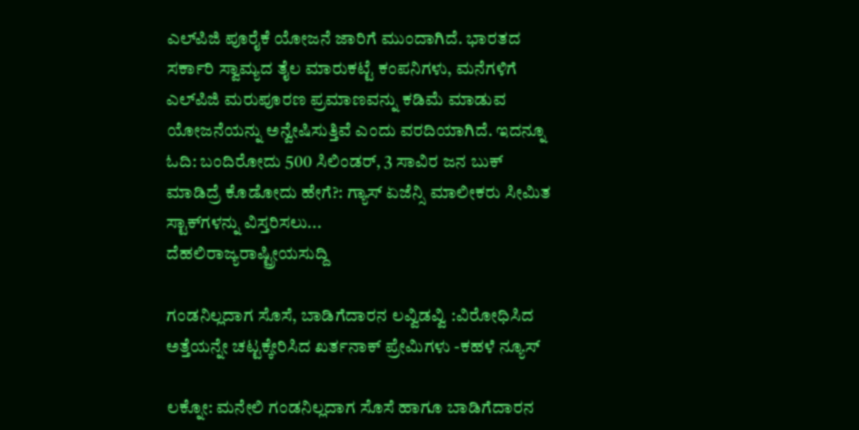ಎಲ್‌ಪಿಜಿ ಪೂರೈಕೆ ಯೋಜನೆ ಜಾರಿಗೆ ಮುಂದಾಗಿದೆ. ಭಾರತದ ಸರ್ಕಾರಿ ಸ್ವಾಮ್ಯದ ತೈಲ ಮಾರುಕಟ್ಟೆ ಕಂಪನಿಗಳು, ಮನೆಗಳಿಗೆ ಎಲ್‌ಪಿಜಿ ಮರುಪೂರಣ ಪ್ರಮಾಣವನ್ನು ಕಡಿಮೆ ಮಾಡುವ ಯೋಜನೆಯನ್ನು ಅನ್ವೇಷಿಸುತ್ತಿವೆ ಎಂದು ವರದಿಯಾಗಿದೆ. ಇದನ್ನೂ ಓದಿ: ಬಂದಿರೋದು 500 ಸಿಲಿಂಡರ್, 3 ಸಾವಿರ ಜನ ಬುಕ್ ಮಾಡಿದ್ರೆ ಕೊಡೋದು ಹೇಗೆ?: ಗ್ಯಾಸ್ ಏಜೆನ್ಸಿ ಮಾಲೀಕರು ಸೀಮಿತ ಸ್ಟಾಕ್‌ಗಳನ್ನು ವಿಸ್ತರಿಸಲು...
ದೆಹಲಿರಾಜ್ಯರಾಷ್ಟ್ರೀಯಸುದ್ದಿ

ಗಂಡನಿಲ್ಲದಾಗ ಸೊಸೆ, ಬಾಡಿಗೆದಾರನ ಲವ್ವಿಡವ್ವಿ :ವಿರೋಧಿಸಿದ ಅತ್ತೆಯನ್ನೇ ಚಟ್ಟಕ್ಕೇರಿಸಿದ ಖರ್ತನಾಕ್ ಪ್ರೇಮಿಗಳು -ಕಹಳೆ ನ್ಯೂಸ್

ಲಕ್ನೋ: ಮನೇಲಿ ಗಂಡನಿಲ್ಲದಾಗ ಸೊಸೆ ಹಾಗೂ ಬಾಡಿಗೆದಾರನ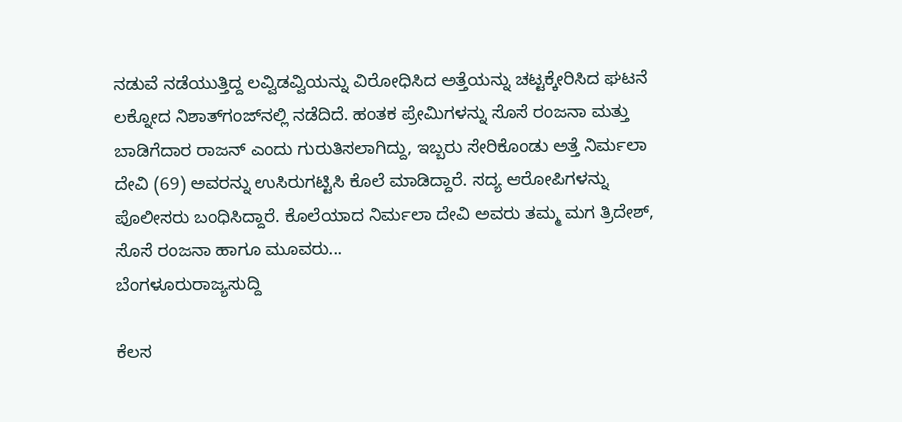ನಡುವೆ ನಡೆಯುತ್ತಿದ್ದ ಲವ್ವಿಡವ್ವಿಯನ್ನು ವಿರೋಧಿಸಿದ ಅತ್ತೆಯನ್ನು ಚಟ್ಟಕ್ಕೇರಿಸಿದ ಘಟನೆ ಲಕ್ನೋದ ನಿಶಾತ್‌ಗಂಜ್‌ನಲ್ಲಿ ನಡೆದಿದೆ. ಹಂತಕ ಪ್ರೇಮಿಗಳನ್ನು ಸೊಸೆ ರಂಜನಾ ಮತ್ತು ಬಾಡಿಗೆದಾರ ರಾಜನ್ ಎಂದು ಗುರುತಿಸಲಾಗಿದ್ದು, ಇಬ್ಬರು ಸೇರಿಕೊಂಡು ಅತ್ತೆ ನಿರ್ಮಲಾ ದೇವಿ (69) ಅವರನ್ನು ಉಸಿರುಗಟ್ಟಿಸಿ ಕೊಲೆ ಮಾಡಿದ್ದಾರೆ. ಸದ್ಯ ಆರೋಪಿಗಳನ್ನು ಪೊಲೀಸರು ಬಂಧಿಸಿದ್ದಾರೆ. ಕೊಲೆಯಾದ ನಿರ್ಮಲಾ ದೇವಿ ಅವರು ತಮ್ಮ ಮಗ ತ್ರಿದೇಶ್, ಸೊಸೆ ರಂಜನಾ ಹಾಗೂ ಮೂವರು...
ಬೆಂಗಳೂರುರಾಜ್ಯಸುದ್ದಿ

ಕೆಲಸ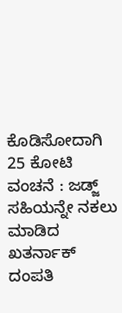ಕೊಡಿಸೋದಾಗಿ 25 ಕೋಟಿ ವಂಚನೆ : ಜಡ್ಜ್ ಸಹಿಯನ್ನೇ ನಕಲು ಮಾಡಿದ ಖತರ್ನಾಕ್ ದಂಪತಿ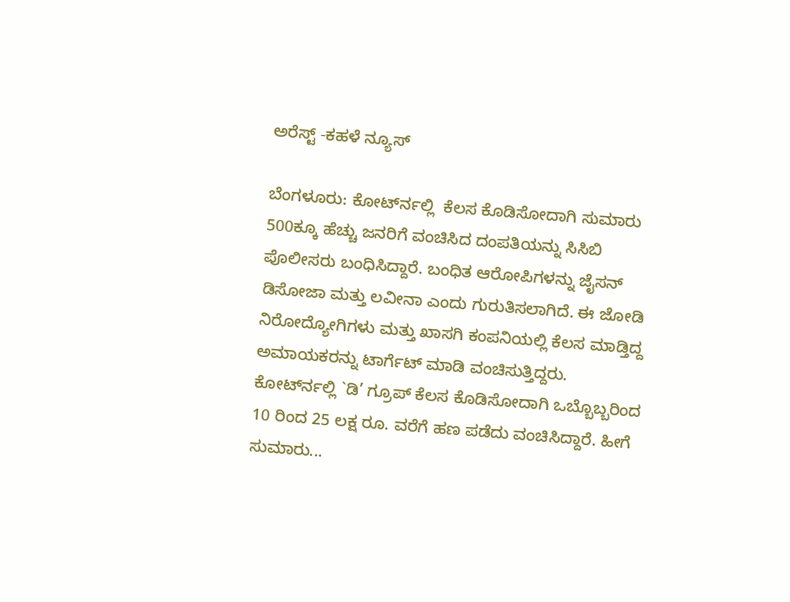ಅರೆಸ್ಟ್ -ಕಹಳೆ ನ್ಯೂಸ್

ಬೆಂಗಳೂರು: ಕೋರ್ಟ್‍ನಲ್ಲಿ  ಕೆಲಸ ಕೊಡಿಸೋದಾಗಿ ಸುಮಾರು 500ಕ್ಕೂ ಹೆಚ್ಚು ಜನರಿಗೆ ವಂಚಿಸಿದ ದಂಪತಿಯನ್ನು ಸಿಸಿಬಿ  ಪೊಲೀಸರು ಬಂಧಿಸಿದ್ದಾರೆ. ಬಂಧಿತ ಆರೋಪಿಗಳನ್ನು ಜೈಸನ್ ಡಿಸೋಜಾ ಮತ್ತು ಲವೀನಾ ಎಂದು ಗುರುತಿಸಲಾಗಿದೆ. ಈ ಜೋಡಿ ನಿರೋದ್ಯೋಗಿಗಳು ಮತ್ತು ಖಾಸಗಿ ಕಂಪನಿಯಲ್ಲಿ ಕೆಲಸ ಮಾಡ್ತಿದ್ದ ಅಮಾಯಕರನ್ನು ಟಾರ್ಗೆಟ್ ಮಾಡಿ ವಂಚಿಸುತ್ತಿದ್ದರು. ಕೋರ್ಟ್‍ನಲ್ಲಿ `ಡಿ’ ಗ್ರೂಪ್ ಕೆಲಸ ಕೊಡಿಸೋದಾಗಿ ಒಬ್ಬೊಬ್ಬರಿಂದ 10 ರಿಂದ 25 ಲಕ್ಷ ರೂ. ವರೆಗೆ ಹಣ ಪಡೆದು ವಂಚಿಸಿದ್ದಾರೆ. ಹೀಗೆ ಸುಮಾರು...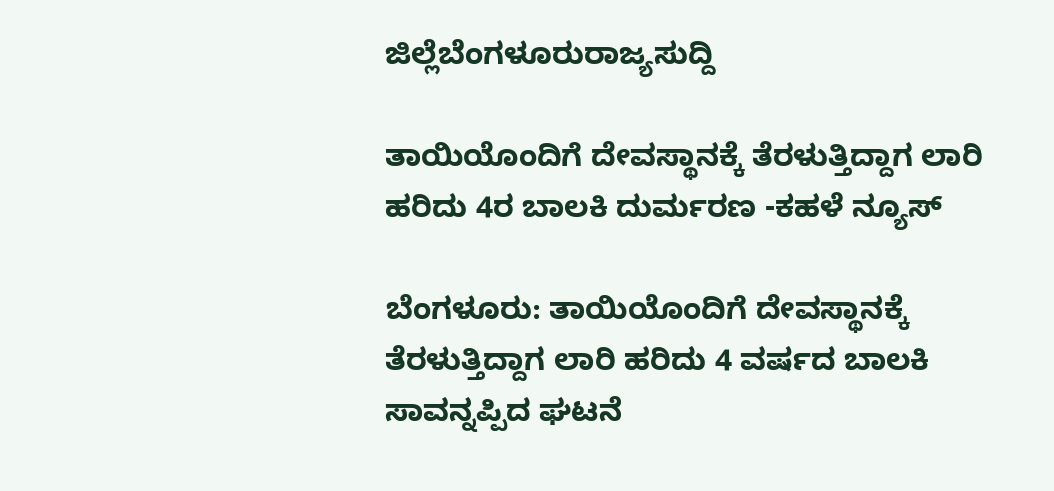ಜಿಲ್ಲೆಬೆಂಗಳೂರುರಾಜ್ಯಸುದ್ದಿ

ತಾಯಿಯೊಂದಿಗೆ ದೇವಸ್ಥಾನಕ್ಕೆ ತೆರಳುತ್ತಿದ್ದಾಗ ಲಾರಿ ಹರಿದು 4ರ ಬಾಲಕಿ ದುರ್ಮರಣ -ಕಹಳೆ ನ್ಯೂಸ್

ಬೆಂಗಳೂರು: ತಾಯಿಯೊಂದಿಗೆ ದೇವಸ್ಥಾನಕ್ಕೆ ತೆರಳುತ್ತಿದ್ದಾಗ ಲಾರಿ ಹರಿದು 4 ವರ್ಷದ ಬಾಲಕಿ ಸಾವನ್ನಪ್ಪಿದ ಘಟನೆ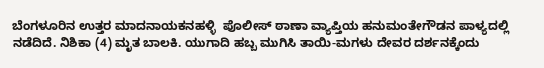ಬೆಂಗಳೂರಿನ ಉತ್ತರ ಮಾದನಾಯಕನಹಳ್ಳಿ  ಪೊಲೀಸ್ ಠಾಣಾ ವ್ಯಾಪ್ತಿಯ ಹನುಮಂತೇಗೌಡನ ಪಾಳ್ಯದಲ್ಲಿ ನಡೆದಿದೆ. ನಿಶಿಕಾ (4) ಮೃತ ಬಾಲಕಿ. ಯುಗಾದಿ ಹಬ್ಬ ಮುಗಿಸಿ ತಾಯಿ-ಮಗಳು ದೇವರ ದರ್ಶನಕ್ಕೆಂದು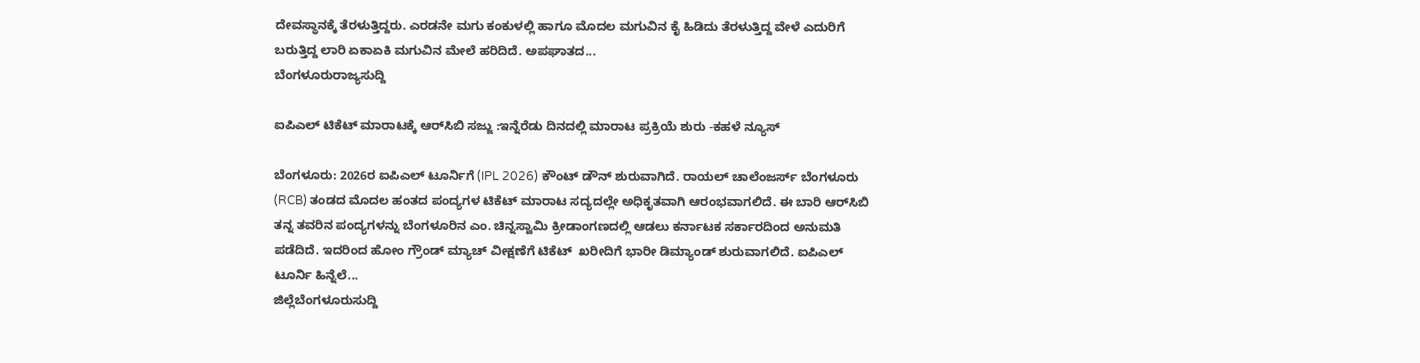ದೇವಸ್ಥಾನಕ್ಕೆ ತೆರಳುತ್ತಿದ್ದರು. ಎರಡನೇ ಮಗು ಕಂಕುಳಲ್ಲಿ ಹಾಗೂ ಮೊದಲ ಮಗುವಿನ ಕೈ ಹಿಡಿದು ತೆರಳುತ್ತಿದ್ದ ವೇಳೆ ಎದುರಿಗೆ ಬರುತ್ತಿದ್ದ ಲಾರಿ ಏಕಾಏಕಿ ಮಗುವಿನ ಮೇಲೆ ಹರಿದಿದೆ. ಅಪಘಾತದ...
ಬೆಂಗಳೂರುರಾಜ್ಯಸುದ್ದಿ

ಐಪಿಎಲ್ ಟಿಕೆಟ್ ಮಾರಾಟಕ್ಕೆ ಆರ್‌ಸಿಬಿ ಸಜ್ಜು :ಇನ್ನೆರೆಡು ದಿನದಲ್ಲಿ ಮಾರಾಟ ಪ್ರಕ್ರಿಯೆ ಶುರು -ಕಹಳೆ ನ್ಯೂಸ್

ಬೆಂಗಳೂರು: 2026ರ ಐಪಿಎಲ್ ಟೂರ್ನಿಗೆ (IPL 2026) ಕೌಂಟ್ ಡೌನ್ ಶುರುವಾಗಿದೆ. ರಾಯಲ್ ಚಾಲೆಂಜರ್ಸ್ ಬೆಂಗಳೂರು (RCB) ತಂಡದ ಮೊದಲ ಹಂತದ ಪಂದ್ಯಗಳ ಟಿಕೆಟ್ ಮಾರಾಟ ಸದ್ಯದಲ್ಲೇ ಅಧಿಕೃತವಾಗಿ ಆರಂಭವಾಗಲಿದೆ. ಈ ಬಾರಿ ಆರ್‌ಸಿಬಿ ತನ್ನ ತವರಿನ ಪಂದ್ಯಗಳನ್ನು ಬೆಂಗಳೂರಿನ ಎಂ. ಚಿನ್ನಸ್ವಾಮಿ ಕ್ರೀಡಾಂಗಣದಲ್ಲಿ ಆಡಲು ಕರ್ನಾಟಕ ಸರ್ಕಾರದಿಂದ ಅನುಮತಿ ಪಡೆದಿದೆ. ಇದರಿಂದ ಹೋಂ ಗ್ರೌಂಡ್ ಮ್ಯಾಚ್ ವೀಕ್ಷಣೆಗೆ ಟಿಕೆಟ್  ಖರೀದಿಗೆ ಭಾರೀ ಡಿಮ್ಯಾಂಡ್ ಶುರುವಾಗಲಿದೆ. ಐಪಿಎಲ್ ಟೂರ್ನಿ ಹಿನ್ನೆಲೆ...
ಜಿಲ್ಲೆಬೆಂಗಳೂರುಸುದ್ದಿ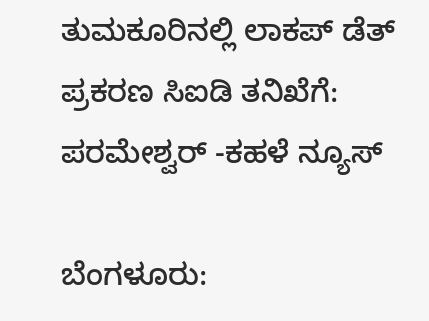ತುಮಕೂರಿನಲ್ಲಿ ಲಾಕಪ್‌ ಡೆತ್‌ ಪ್ರಕರಣ ಸಿಐಡಿ ತನಿಖೆಗೆ: ಪರಮೇಶ್ವರ್‌ -ಕಹಳೆ ನ್ಯೂಸ್

ಬೆಂಗಳೂರು: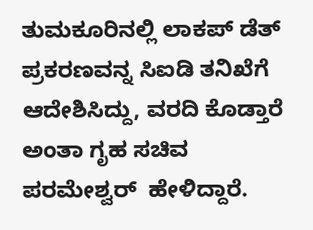ತುಮಕೂರಿನಲ್ಲಿ ಲಾಕಪ್ ಡೆತ್ ಪ್ರಕರಣವನ್ನ ಸಿಐಡಿ ತನಿಖೆಗೆ ಆದೇಶಿಸಿದ್ದು, ವರದಿ ಕೊಡ್ತಾರೆ ಅಂತಾ ಗೃಹ ಸಚಿವ ಪರಮೇಶ್ವರ್  ಹೇಳಿದ್ದಾರೆ.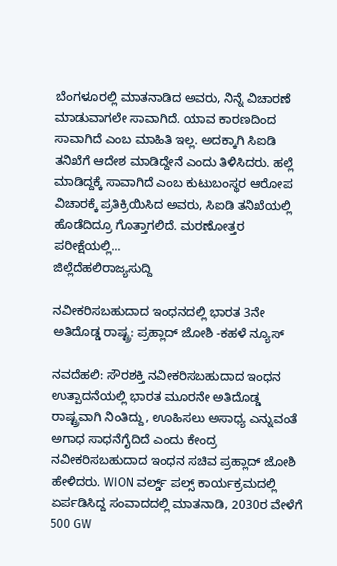ಬೆಂಗಳೂರಲ್ಲಿ ಮಾತನಾಡಿದ ಅವರು, ನಿನ್ನೆ ವಿಚಾರಣೆ ಮಾಡುವಾಗಲೇ ಸಾವಾಗಿದೆ. ಯಾವ ಕಾರಣದಿಂದ ಸಾವಾಗಿದೆ ಎಂಬ ಮಾಹಿತಿ ಇಲ್ಲ. ಅದಕ್ಕಾಗಿ ಸಿಐಡಿ ತನಿಖೆಗೆ ಆದೇಶ ಮಾಡಿದ್ದೇನೆ ಎಂದು ತಿಳಿಸಿದರು. ಹಲ್ಲೆ ಮಾಡಿದ್ದಕ್ಕೆ ಸಾವಾಗಿದೆ ಎಂಬ ಕುಟುಬಂಸ್ಥರ ಆರೋಪ ವಿಚಾರಕ್ಕೆ ಪ್ರತಿಕ್ರಿಯಿಸಿದ ಅವರು, ಸಿಐಡಿ ತನಿಖೆಯಲ್ಲಿ ಹೊಡೆದಿದ್ರೂ ಗೊತ್ತಾಗಲಿದೆ. ಮರಣೋತ್ತರ ಪರೀಕ್ಷೆಯಲ್ಲಿ...
ಜಿಲ್ಲೆದೆಹಲಿರಾಜ್ಯಸುದ್ದಿ

ನವೀಕರಿಸಬಹುದಾದ ಇಂಧನದಲ್ಲಿ ಭಾರತ 3ನೇ ಅತಿದೊಡ್ಡ ರಾಷ್ಟ್ರ: ಪ್ರಹ್ಲಾದ್ ಜೋಶಿ -ಕಹಳೆ ನ್ಯೂಸ್

ನವದೆಹಲಿ: ಸೌರಶಕ್ತಿ ನವೀಕರಿಸಬಹುದಾದ ಇಂಧನ ಉತ್ಪಾದನೆಯಲ್ಲಿ ಭಾರತ ಮೂರನೇ ಅತಿದೊಡ್ಡ ರಾಷ್ಟ್ರವಾಗಿ ನಿಂತಿದ್ದು, ಊಹಿಸಲು ಅಸಾಧ್ಯ ಎನ್ನುವಂತೆ ಅಗಾಧ ಸಾಧನೆಗೈದಿದೆ ಎಂದು ಕೇಂದ್ರ ನವೀಕರಿಸಬಹುದಾದ ಇಂಧನ ಸಚಿವ ಪ್ರಹ್ಲಾದ್ ಜೋಶಿ ಹೇಳಿದರು. WION ವರ್ಲ್ಡ್ ಪಲ್ಸ್ ಕಾರ್ಯಕ್ರಮದಲ್ಲಿ ಏರ್ಪಡಿಸಿದ್ದ ಸಂವಾದದಲ್ಲಿ ಮಾತನಾಡಿ, 2030ರ ವೇಳೆಗೆ 500 GW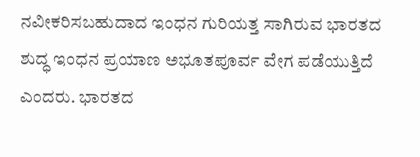ನವೀಕರಿಸಬಹುದಾದ ಇಂಧನ ಗುರಿಯತ್ತ ಸಾಗಿರುವ ಭಾರತದ ಶುದ್ಧ ಇಂಧನ ಪ್ರಯಾಣ ಅಭೂತಪೂರ್ವ ವೇಗ ಪಡೆಯುತ್ತಿದೆ ಎಂದರು. ಭಾರತದ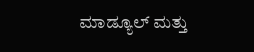ಮಾಡ್ಯೂಲ್ ಮತ್ತು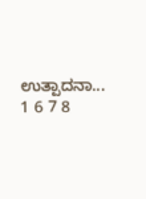ಉತ್ಪಾದನಾ...
1 6 7 8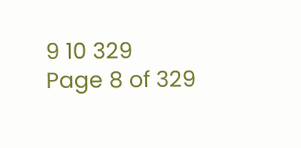9 10 329
Page 8 of 329